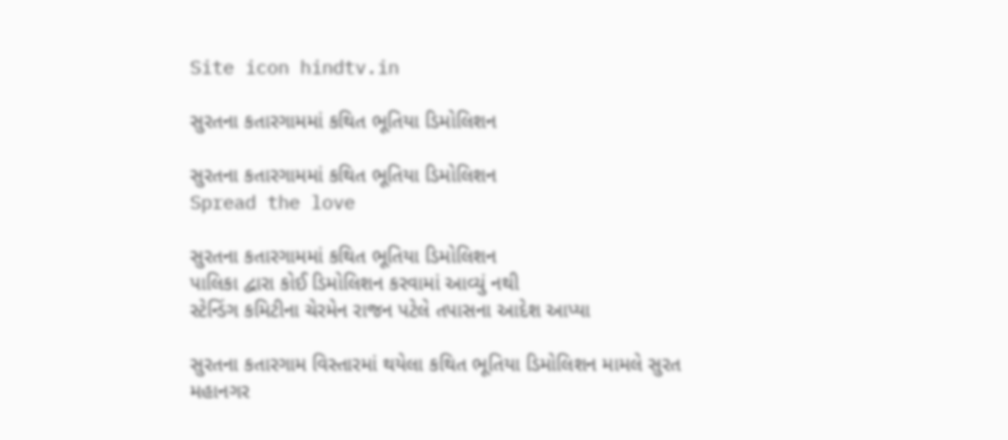Site icon hindtv.in

સુરતના કતારગામમાં કથિત ભૂતિયા ડિમોલિશન

સુરતના કતારગામમાં કથિત ભૂતિયા ડિમોલિશન
Spread the love

સુરતના કતારગામમાં કથિત ભૂતિયા ડિમોલિશન
પાલિકા દ્વારા કોઈ ડિમોલિશન કરવામાં આવ્યું નથી
સ્ટેન્ડિંગ કમિટીના ચેરમેન રાજન પટેલે તપાસના આદેશ આપ્યા

સુરતના કતારગામ વિસ્તારમાં થયેલા કથિત ભૂતિયા ડિમોલિશન મામલે સુરત મહાનગર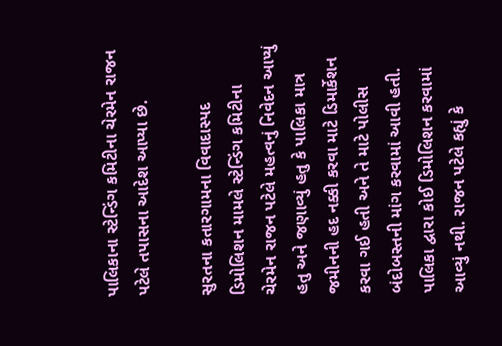પાલિકાના સ્ટેન્ડિંગ કમિટીના ચેરમેન રાજન પટેલે તપાસના આદેશ આપ્યા છે.

સુરતના કતારગામના વિવાદાસ્પદ ડિમોલિશન મામલે સ્ટેન્ડિંગ કમિટીના ચેરમેન રાજન પટેલે મહત્વનું નિવેદન આપ્યું હતુ અને જણાવ્યું હતુ કે પાલિકા માત્ર જમીનની હદ નક્કી કરવા માટે ડિમાર્કેશન કરવા ગઈ હતી અને તે માટે પોલીસ બંદોબસ્તની માંગ કરવામાં આવી હતી. પાલિકા દ્વારા કોઈ ડિમોલિશન કરવામાં આવ્યું નથી. રાજન પટેલે કહ્યું કે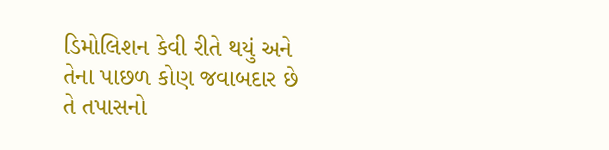ડિમોલિશન કેવી રીતે થયું અને તેના પાછળ કોણ જવાબદાર છે તે તપાસનો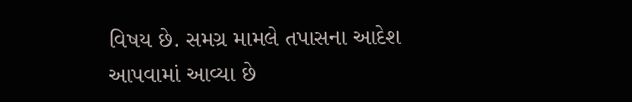વિષય છે. સમગ્ર મામલે તપાસના આદેશ આપવામાં આવ્યા છે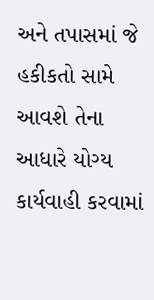અને તપાસમાં જે હકીકતો સામે આવશે તેના આધારે યોગ્ય કાર્યવાહી કરવામાં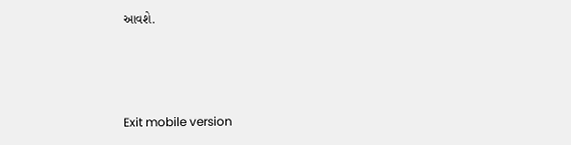આવશે.



Exit mobile version